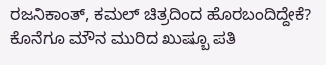ರಜನಿಕಾಂತ್, ಕಮಲ್ ಚಿತ್ರದಿಂದ ಹೊರಬಂದಿದ್ದೇಕೆ? ಕೊನೆಗೂ ಮೌನ ಮುರಿದ ಖುಷ್ಬೂ ಪತಿ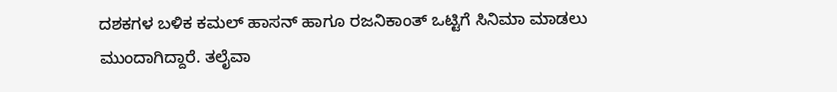ದಶಕಗಳ ಬಳಿಕ ಕಮಲ್ ಹಾಸನ್ ಹಾಗೂ ರಜನಿಕಾಂತ್ ಒಟ್ಟಿಗೆ ಸಿನಿಮಾ ಮಾಡಲು ಮುಂದಾಗಿದ್ದಾರೆ. ತಲೈವಾ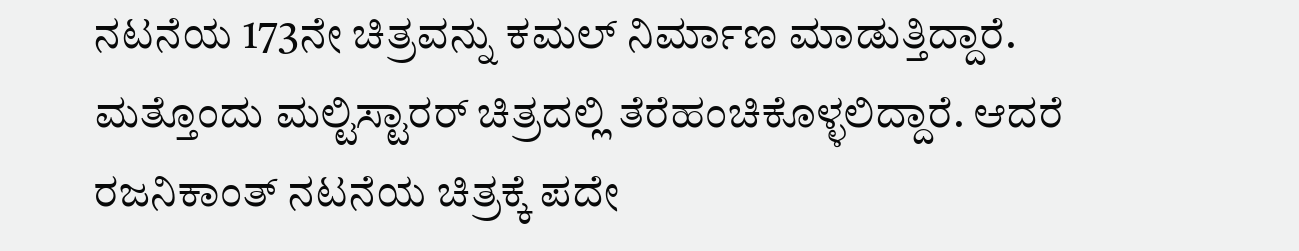ನಟನೆಯ 173ನೇ ಚಿತ್ರವನ್ನು ಕಮಲ್ ನಿರ್ಮಾಣ ಮಾಡುತ್ತಿದ್ದಾರೆ. ಮತ್ತೊಂದು ಮಲ್ಟಿಸ್ಟಾರರ್ ಚಿತ್ರದಲ್ಲಿ ತೆರೆಹಂಚಿಕೊಳ್ಳಲಿದ್ದಾರೆ. ಆದರೆ ರಜನಿಕಾಂತ್ ನಟನೆಯ ಚಿತ್ರಕ್ಕೆ ಪದೇ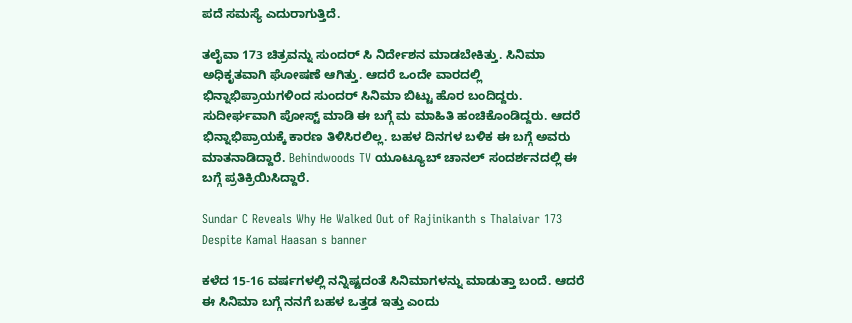ಪದೆ ಸಮಸ್ಯೆ ಎದುರಾಗುತ್ತಿದೆ.

ತಲೈವಾ 173 ಚಿತ್ರವನ್ನು ಸುಂದರ್ ಸಿ ನಿರ್ದೇಶನ ಮಾಡಬೇಕಿತ್ತು. ಸಿನಿಮಾ ಅಧಿಕೃತವಾಗಿ ಘೋಷಣೆ ಆಗಿತ್ತು. ಆದರೆ ಒಂದೇ ವಾರದಲ್ಲಿ ಭಿನ್ನಾಭಿಪ್ರಾಯಗಳಿಂದ ಸುಂದರ್ ಸಿನಿಮಾ ಬಿಟ್ಟು ಹೊರ ಬಂದಿದ್ದರು. ಸುದೀರ್ಘವಾಗಿ ಪೋಸ್ಟ್ ಮಾಡಿ ಈ ಬಗ್ಗೆ ಮ ಮಾಹಿತಿ ಹಂಚಿಕೊಂಡಿದ್ದರು. ಆದರೆ ಭಿನ್ನಾಭಿಪ್ರಾಯಕ್ಕೆ ಕಾರಣ ತಿಳಿಸಿರಲಿಲ್ಲ. ಬಹಳ ದಿನಗಳ ಬಳಿಕ ಈ ಬಗ್ಗೆ ಅವರು ಮಾತನಾಡಿದ್ದಾರೆ. Behindwoods TV ಯೂಟ್ಯೂಬ್ ಚಾನಲ್ ಸಂದರ್ಶನದಲ್ಲಿ ಈ ಬಗ್ಗೆ ಪ್ರತಿಕ್ರಿಯಿಸಿದ್ದಾರೆ.

Sundar C Reveals Why He Walked Out of Rajinikanth s Thalaivar 173 Despite Kamal Haasan s banner

ಕಳೆದ 15-16 ವರ್ಷಗಳಲ್ಲಿ ನನ್ನಿಷ್ಟದಂತೆ ಸಿನಿಮಾಗಳನ್ನು ಮಾಡುತ್ತಾ ಬಂದೆ. ಆದರೆ ಈ ಸಿನಿಮಾ ಬಗ್ಗೆ ನನಗೆ ಬಹಳ ಒತ್ತಡ ಇತ್ತು ಎಂದು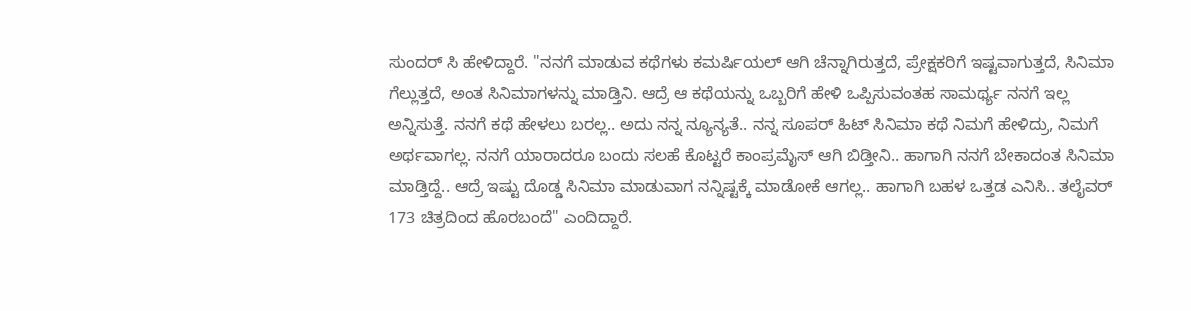ಸುಂದರ್ ಸಿ ಹೇಳಿದ್ದಾರೆ. "ನನಗೆ ಮಾಡುವ ಕಥೆಗಳು ಕಮರ್ಷಿಯಲ್ ಆಗಿ ಚೆನ್ನಾಗಿರುತ್ತದೆ, ಪ್ರೇಕ್ಷಕರಿಗೆ ಇಷ್ಟವಾಗುತ್ತದೆ, ಸಿನಿಮಾ ಗೆಲ್ಲುತ್ತದೆ, ಅಂತ ಸಿನಿಮಾಗಳನ್ನು ಮಾಡ್ತಿನಿ. ಆದ್ರೆ ಆ ಕಥೆಯನ್ನು ಒಬ್ಬರಿಗೆ ಹೇಳಿ ಒಪ್ಪಿಸುವಂತಹ ಸಾಮರ್ಥ್ಯ ನನಗೆ ಇಲ್ಲ ಅನ್ನಿಸುತ್ತೆ. ನನಗೆ ಕಥೆ ಹೇಳಲು ಬರಲ್ಲ.. ಅದು ನನ್ನ ನ್ಯೂನ್ಯತೆ.. ನನ್ನ ಸೂಪರ್ ಹಿಟ್ ಸಿನಿಮಾ ಕಥೆ ನಿಮಗೆ ಹೇಳಿದ್ರು, ನಿಮಗೆ ಅರ್ಥವಾಗಲ್ಲ. ನನಗೆ ಯಾರಾದರೂ ಬಂದು ಸಲಹೆ ಕೊಟ್ಟರೆ ಕಾಂಪ್ರಮೈಸ್ ಆಗಿ ಬಿಡ್ತೀನಿ.. ಹಾಗಾಗಿ ನನಗೆ ಬೇಕಾದಂತ ಸಿನಿಮಾ ಮಾಡ್ತಿದ್ದೆ.. ಆದ್ರೆ ಇಷ್ಟು ದೊಡ್ಡ ಸಿನಿಮಾ ಮಾಡುವಾಗ ನನ್ನಿಷ್ಟಕ್ಕೆ ಮಾಡೋಕೆ ಆಗಲ್ಲ.. ಹಾಗಾಗಿ ಬಹಳ ಒತ್ತಡ ಎನಿಸಿ.. ತಲೈವರ್ 173 ಚಿತ್ರದಿಂದ ಹೊರಬಂದೆ" ಎಂದಿದ್ದಾರೆ.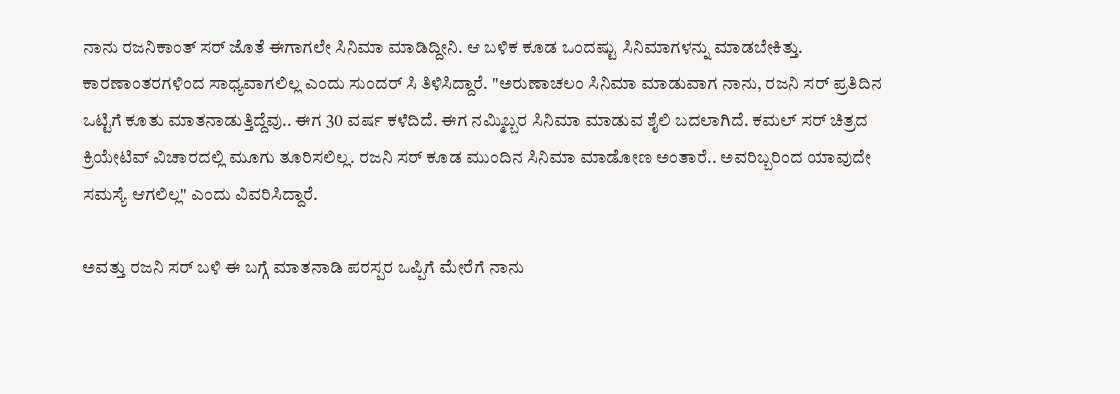ನಾನು ರಜನಿಕಾಂತ್ ಸರ್ ಜೊತೆ ಈಗಾಗಲೇ ಸಿನಿಮಾ ಮಾಡಿದ್ದೀನಿ. ಆ ಬಳಿಕ ಕೂಡ ಒಂದಷ್ಟು ಸಿನಿಮಾಗಳನ್ನು ಮಾಡಬೇಕಿತ್ತು. ಕಾರಣಾಂತರಗಳಿಂದ ಸಾಧ್ಯವಾಗಲಿಲ್ಲ ಎಂದು ಸುಂದರ್ ಸಿ ತಿಳಿಸಿದ್ದಾರೆ. "ಅರುಣಾಚಲಂ ಸಿನಿಮಾ ಮಾಡುವಾಗ ನಾನು, ರಜನಿ ಸರ್ ಪ್ರತಿದಿನ ಒಟ್ಟಿಗೆ ಕೂತು ಮಾತನಾಡುತ್ತಿದ್ದೆವು.. ಈಗ 30 ವರ್ಷ ಕಳೆದಿದೆ. ಈಗ ನಮ್ಮಿಬ್ಬರ ಸಿನಿಮಾ ಮಾಡುವ ಶೈಲಿ ಬದಲಾಗಿದೆ. ಕಮಲ್ ಸರ್ ಚಿತ್ರದ ಕ್ರಿಯೇಟಿವ್ ವಿಚಾರದಲ್ಲಿ ಮೂಗು ತೂರಿಸಲಿಲ್ಲ. ರಜನಿ ಸರ್ ಕೂಡ ಮುಂದಿನ ಸಿನಿಮಾ ಮಾಡೋಣ ಅಂತಾರೆ.. ಅವರಿಬ್ಬರಿಂದ ಯಾವುದೇ ಸಮಸ್ಯೆ ಆಗಲಿಲ್ಲ" ಎಂದು ವಿವರಿಸಿದ್ದಾರೆ.

ಅವತ್ತು ರಜನಿ ಸರ್ ಬಳಿ ಈ ಬಗ್ಗೆ ಮಾತನಾಡಿ ಪರಸ್ಪರ ಒಪ್ಪಿಗೆ ಮೇರೆಗೆ ನಾನು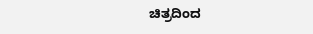ಚಿತ್ರದಿಂದ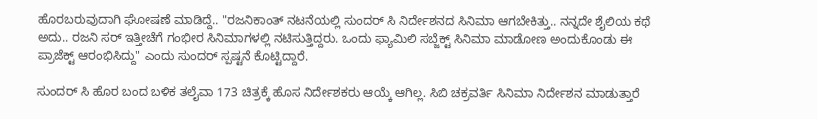ಹೊರಬರುವುದಾಗಿ ಘೋಷಣೆ ಮಾಡಿದ್ದೆ.. "ರಜನಿಕಾಂತ್ ನಟನೆಯಲ್ಲಿ ಸುಂದರ್ ಸಿ ನಿರ್ದೇಶನದ ಸಿನಿಮಾ ಆಗಬೇಕಿತ್ತು.. ನನ್ನದೇ ಶೈಲಿಯ ಕಥೆ ಅದು.. ರಜನಿ ಸರ್ ಇತ್ತೀಚೆಗೆ ಗಂಭೀರ ಸಿನಿಮಾಗಳಲ್ಲಿ ನಟಿಸುತ್ತಿದ್ದರು. ಒಂದು ಫ್ಯಾಮಿಲಿ ಸಬ್ಜೆಕ್ಟ್ ಸಿನಿಮಾ ಮಾಡೋಣ ಅಂದುಕೊಂಡು ಈ ಪ್ರಾಜೆಕ್ಟ್ ಆರಂಭಿಸಿದ್ದು" ಎಂದು ಸುಂದರ್ ಸ್ಪಷ್ಟನೆ ಕೊಟ್ಟಿದ್ದಾರೆ.

ಸುಂದರ್ ಸಿ ಹೊರ ಬಂದ ಬಳಿಕ ತಲೈವಾ 173 ಚಿತ್ರಕ್ಕೆ ಹೊಸ ನಿರ್ದೇಶಕರು ಆಯ್ಕೆ ಆಗಿಲ್ಲ. ಸಿಬಿ ಚಕ್ರವರ್ತಿ ಸಿನಿಮಾ ನಿರ್ದೇಶನ ಮಾಡುತ್ತಾರೆ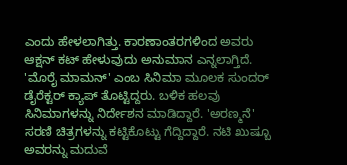ಎಂದು ಹೇಳಲಾಗಿತ್ತು. ಕಾರಣಾಂತರಗಳಿಂದ ಅವರು ಆಕ್ಷನ್ ಕಟ್ ಹೇಳುವುದು ಅನುಮಾನ ಎನ್ನಲಾಗ್ತಿದೆ. 'ಮೊರೈ ಮಾಮನ್' ಎಂಬ ಸಿನಿಮಾ ಮೂಲಕ ಸುಂದರ್ ಡೈರೆಕ್ಟರ್ ಕ್ಯಾಪ್ ತೊಟ್ಟಿದ್ದರು. ಬಳಿಕ ಹಲವು ಸಿನಿಮಾಗಳನ್ನು ನಿರ್ದೇಶನ ಮಾಡಿದ್ದಾರೆ. 'ಅರಣ್ಮನೆ' ಸರಣಿ ಚಿತ್ರಗಳನ್ನು ಕಟ್ಟಿಕೊಟ್ಟು ಗೆದ್ದಿದ್ದಾರೆ. ನಟಿ ಖುಷ್ಬೂ ಅವರನ್ನು ಮದುವೆ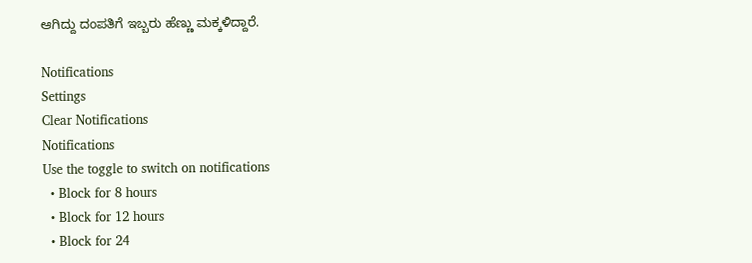ಆಗಿದ್ದು ದಂಪತಿಗೆ ಇಬ್ಬರು ಹೆಣ್ಣು ಮಕ್ಕಳಿದ್ದಾರೆ.

Notifications
Settings
Clear Notifications
Notifications
Use the toggle to switch on notifications
  • Block for 8 hours
  • Block for 12 hours
  • Block for 24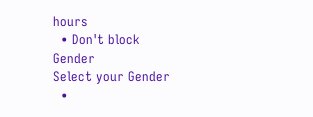hours
  • Don't block
Gender
Select your Gender
  •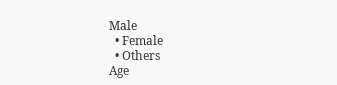Male
  • Female
  • Others
Age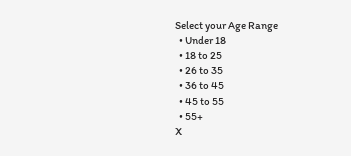Select your Age Range
  • Under 18
  • 18 to 25
  • 26 to 35
  • 36 to 45
  • 45 to 55
  • 55+
X